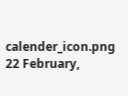calender_icon.png 22 February,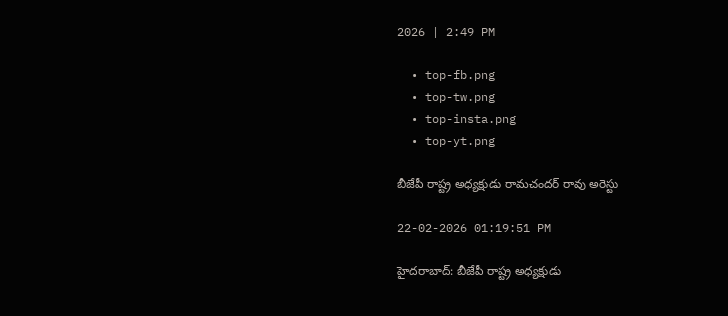2026 | 2:49 PM

  • top-fb.png
  • top-tw.png
  • top-insta.png
  • top-yt.png

బీజేపీ రాష్ట్ర అధ్యక్షుడు రామచందర్ రావు అరెస్టు

22-02-2026 01:19:51 PM

హైదరాబాద్: బీజేపీ రాష్ట్ర అధ్యక్షుడు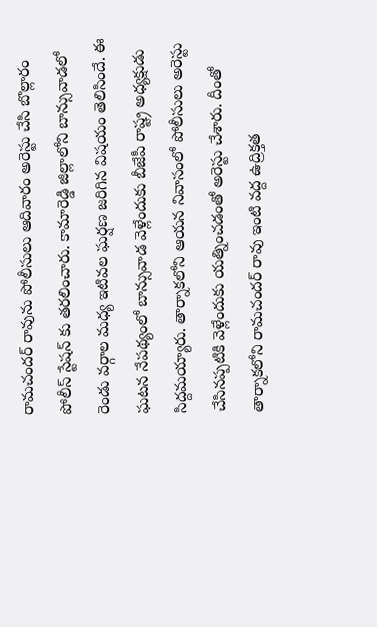రామచందర్ రావును పోలీసులు ఆదివారం అరెస్టు చేసి బొల్లారం పోలీస్ స్టేషన్ కు తరలించారు. కామారెడ్డి జిల్లాలోని బాన్సువాడలో రెండు వర్గాల మధ్య ఇటివల ఘర్షణ జరిగిన విషయం తెలిసిందే. ఈ ఘటన నేపథ్యంలో బాన్సువాడ వెళ్లేందుకు బీజేపీ రాష్ట్ర అధ్యక్షుడు సిద్దమయ్యారు. తార్నాకలోని ఆయన నివాసంలో పోలీసులు అరెస్టు చేసినప్పటికి వెళ్లేందుకు యత్నించడంతో అరెస్టు చేశారు. దీంతో తార్నాకలోని రామచందర్ రావు ఇంటి వద్ద ఉద్రిక్తత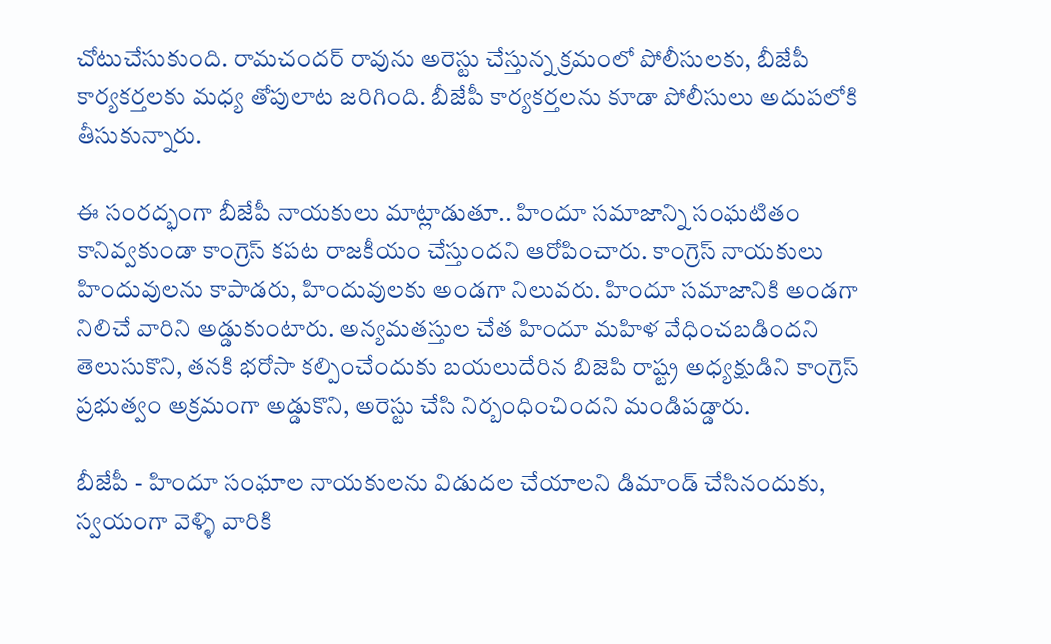చోటుచేసుకుంది. రామచందర్ రావును అరెస్టు చేస్తున్న క్రమంలో పోలీసులకు, బీజేపీ కార్యకర్తలకు మధ్య తోపులాట జరిగింది. బీజేపీ కార్యకర్తలను కూడా పోలీసులు అదుపలోకి తీసుకున్నారు.

ఈ సంరద్భంగా బీజేపీ నాయకులు మాట్లాడుతూ.. హిందూ సమాజాన్ని సంఘటితం కానివ్వకుండా కాంగ్రెస్ కపట రాజకీయం చేస్తుందని ఆరోపించారు. కాంగ్రెస్ నాయకులు హిందువులను కాపాడరు, హిందువులకు అండగా నిలువరు. హిందూ సమాజానికి అండగా నిలిచే వారిని అడ్డుకుంటారు. అన్యమతస్తుల చేత హిందూ మహిళ వేధించబడిందని తెలుసుకొని, తనకి భరోసా కల్పించేందుకు బయలుదేరిన బిజెపి రాష్ట్ర అధ్యక్షుడిని కాంగ్రెస్ ప్రభుత్వం అక్రమంగా అడ్డుకొని, అరెస్టు చేసి నిర్బంధించిందని మండిపడ్డారు.

బీజేపీ - హిందూ సంఘాల నాయకులను విడుదల చేయాలని డిమాండ్ చేసినందుకు, స్వయంగా వెళ్ళి వారికి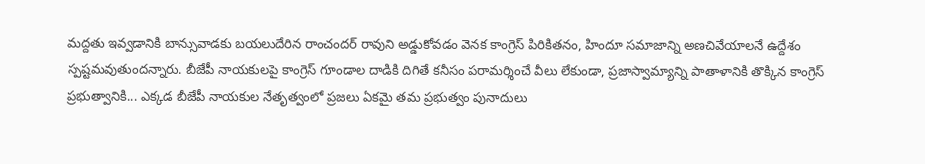మద్దతు ఇవ్వడానికి బాన్సువాడకు బయలుదేరిన రాంచందర్ రావుని అడ్డుకోవడం వెనక కాంగ్రెస్ పిరికితనం, హిందూ సమాజాన్ని అణచివేయాలనే ఉద్దేశం స్పష్టమవుతుందన్నారు. బీజేపీ నాయకులపై కాంగ్రెస్ గూండాల దాడికి దిగితే కనీసం పరామర్శించే వీలు లేకుండా, ప్రజాస్వామ్యాన్ని పాతాళానికి తొక్కిన కాంగ్రెస్ ప్రభుత్వానికి... ఎక్కడ బీజేపీ నాయకుల నేతృత్వంలో ప్రజలు ఏకమై తమ ప్రభుత్వం పునాదులు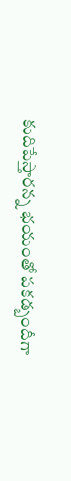కుదిపేస్తారన్న భయంతో పకడ్బందీగా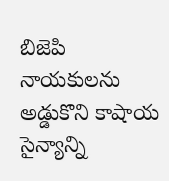బిజెపి నాయకులను అడ్డుకొని కాషాయ సైన్యాన్ని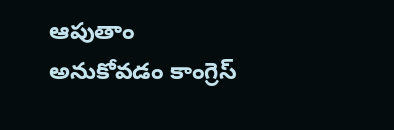ఆపుతాం అనుకోవడం కాంగ్రెస్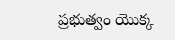ప్రభుత్వం యొక్క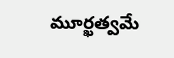మూర్ఖత్వమే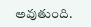అవుతుంది.